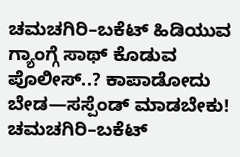ಚಮಚಗಿರಿ–ಬಕೆಟ್ ಹಿಡಿಯುವ ಗ್ಯಾಂಗ್ಗೆ ಸಾಥ್ ಕೊಡುವ ಪೊಲೀಸ್..? ಕಾಪಾಡೋದು ಬೇಡ—ಸಸ್ಪೆಂಡ್ ಮಾಡಬೇಕು!
ಚಮಚಗಿರಿ–ಬಕೆಟ್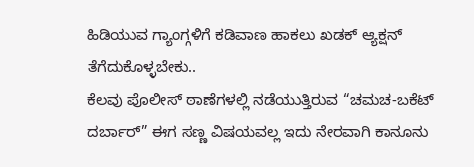ಹಿಡಿಯುವ ಗ್ಯಾಂಗ್ಗಳಿಗೆ ಕಡಿವಾಣ ಹಾಕಲು ಖಡಕ್ ಆ್ಯಕ್ಷನ್ ತೆಗೆದುಕೊಳ್ಳಬೇಕು..
ಕೆಲವು ಪೊಲೀಸ್ ಠಾಣೆಗಳಲ್ಲಿ ನಡೆಯುತ್ತಿರುವ “ಚಮಚ-ಬಕೆಟ್ ದರ್ಬಾರ್” ಈಗ ಸಣ್ಣ ವಿಷಯವಲ್ಲ ಇದು ನೇರವಾಗಿ ಕಾನೂನು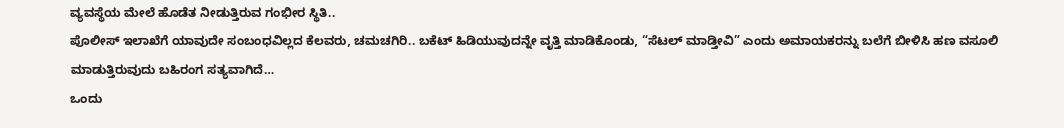ವ್ಯವಸ್ಥೆಯ ಮೇಲೆ ಹೊಡೆತ ನೀಡುತ್ತಿರುವ ಗಂಭೀರ ಸ್ಥಿತಿ..
ಪೊಲೀಸ್ ಇಲಾಖೆಗೆ ಯಾವುದೇ ಸಂಬಂಧವಿಲ್ಲದ ಕೆಲವರು, ಚಮಚಗಿರಿ.. ಬಕೆಟ್ ಹಿಡಿಯುವುದನ್ನೇ ವೃತ್ತಿ ಮಾಡಿಕೊಂಡು, “ಸೆಟಲ್ ಮಾಡ್ತೀವಿ” ಎಂದು ಅಮಾಯಕರನ್ನು ಬಲೆಗೆ ಬೀಳಿಸಿ ಹಣ ವಸೂಲಿ ಮಾಡುತ್ತಿರುವುದು ಬಹಿರಂಗ ಸತ್ಯವಾಗಿದೆ…
ಒಂದು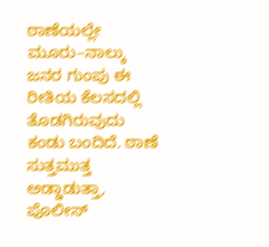ಠಾಣೆಯಲ್ಲೇ ಮೂರು–ನಾಲ್ಕು ಜನರ ಗುಂಪು ಈ ರೀತಿಯ ಕೆಲಸದಲ್ಲಿ ತೊಡಗಿರುವುದು ಕಂಡು ಬಂದಿದೆ. ಠಾಣೆ ಸುತ್ತಮುತ್ತ ಅಡ್ಡಾಡುತ್ತಾ, ಪೊಲೀಸ್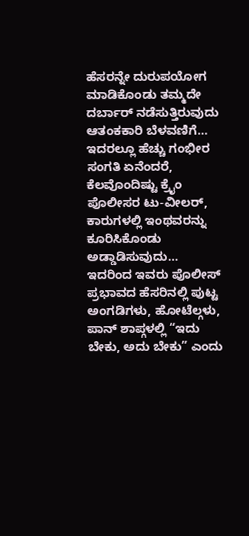ಹೆಸರನ್ನೇ ದುರುಪಯೋಗ ಮಾಡಿಕೊಂಡು ತಮ್ಮದೇ ದರ್ಬಾರ್ ನಡೆಸುತ್ತಿರುವುದು ಆತಂಕಕಾರಿ ಬೆಳವಣಿಗೆ…
ಇದರಲ್ಲೂ ಹೆಚ್ಚು ಗಂಭೀರ ಸಂಗತಿ ಏನೆಂದರೆ, ಕೆಲವೊಂದಿಷ್ಟು ಕ್ರೈಂ ಪೊಲೀಸರ ಟು-ವೀಲರ್, ಕಾರುಗಳಲ್ಲಿ ಇಂಥವರನ್ನು ಕೂರಿಸಿಕೊಂಡು ಅಡ್ಡಾಡಿಸುವುದು…
ಇದರಿಂದ ಇವರು ಪೊಲೀಸ್ ಪ್ರಭಾವದ ಹೆಸರಿನಲ್ಲಿ ಪುಟ್ಟ ಅಂಗಡಿಗಳು, ಹೋಟೆಲ್ಗಳು, ಪಾನ್ ಶಾಪ್ಗಳಲ್ಲಿ “ಇದು ಬೇಕು, ಅದು ಬೇಕು” ಎಂದು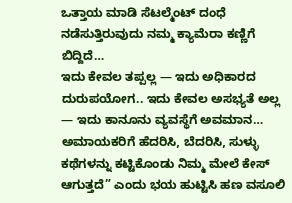ಒತ್ತಾಯ ಮಾಡಿ ಸೆಟಲ್ಮೆಂಟ್ ದಂಧೆ ನಡೆಸುತ್ತಿರುವುದು ನಮ್ಮ ಕ್ಯಾಮೆರಾ ಕಣ್ಣಿಗೆ ಬಿದ್ದಿದೆ…
ಇದು ಕೇವಲ ತಪ್ಪಲ್ಲ — ಇದು ಅಧಿಕಾರದ ದುರುಪಯೋಗ.. ಇದು ಕೇವಲ ಅಸಭ್ಯತೆ ಅಲ್ಲ — ಇದು ಕಾನೂನು ವ್ಯವಸ್ಥೆಗೆ ಅವಮಾನ…
ಅಮಾಯಕರಿಗೆ ಹೆದರಿಸಿ, ಬೆದರಿಸಿ, ಸುಳ್ಳು ಕಥೆಗಳನ್ನು ಕಟ್ಟಿಕೊಂಡು ನಿಮ್ಮ ಮೇಲೆ ಕೇಸ್ ಆಗುತ್ತದೆ” ಎಂದು ಭಯ ಹುಟ್ಟಿಸಿ ಹಣ ವಸೂಲಿ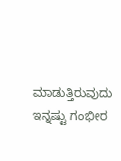ಮಾಡುತ್ತಿರುವುದು ಇನ್ನಷ್ಟು ಗಂಭೀರ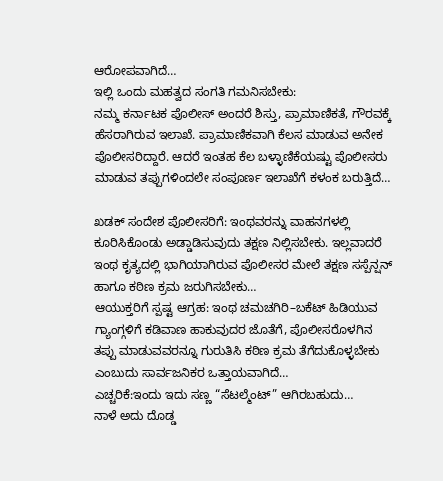ಆರೋಪವಾಗಿದೆ…
ಇಲ್ಲಿ ಒಂದು ಮಹತ್ವದ ಸಂಗತಿ ಗಮನಿಸಬೇಕು:
ನಮ್ಮ ಕರ್ನಾಟಕ ಪೊಲೀಸ್ ಅಂದರೆ ಶಿಸ್ತು, ಪ್ರಾಮಾಣಿಕತೆ, ಗೌರವಕ್ಕೆ ಹೆಸರಾಗಿರುವ ಇಲಾಖೆ. ಪ್ರಾಮಾಣಿಕವಾಗಿ ಕೆಲಸ ಮಾಡುವ ಅನೇಕ ಪೊಲೀಸರಿದ್ದಾರೆ. ಆದರೆ ಇಂತಹ ಕೆಲ ಬಳ್ಳಾಣಿಕೆಯಷ್ಟು ಪೊಲೀಸರು ಮಾಡುವ ತಪ್ಪುಗಳಿಂದಲೇ ಸಂಪೂರ್ಣ ಇಲಾಖೆಗೆ ಕಳಂಕ ಬರುತ್ತಿದೆ…

ಖಡಕ್ ಸಂದೇಶ ಪೊಲೀಸರಿಗೆ: ಇಂಥವರನ್ನು ವಾಹನಗಳಲ್ಲಿ ಕೂರಿಸಿಕೊಂಡು ಅಡ್ಡಾಡಿಸುವುದು ತಕ್ಷಣ ನಿಲ್ಲಿಸಬೇಕು. ಇಲ್ಲವಾದರೆ ಇಂಥ ಕೃತ್ಯದಲ್ಲಿ ಭಾಗಿಯಾಗಿರುವ ಪೊಲೀಸರ ಮೇಲೆ ತಕ್ಷಣ ಸಸ್ಪೆನ್ಷನ್ ಹಾಗೂ ಕಠಿಣ ಕ್ರಮ ಜರುಗಿಸಬೇಕು…
ಆಯುಕ್ತರಿಗೆ ಸ್ಪಷ್ಟ ಆಗ್ರಹ: ಇಂಥ ಚಮಚಗಿರಿ–ಬಕೆಟ್ ಹಿಡಿಯುವ ಗ್ಯಾಂಗ್ಗಳಿಗೆ ಕಡಿವಾಣ ಹಾಕುವುದರ ಜೊತೆಗೆ, ಪೊಲೀಸರೊಳಗಿನ ತಪ್ಪು ಮಾಡುವವರನ್ನೂ ಗುರುತಿಸಿ ಕಠಿಣ ಕ್ರಮ ತೆಗೆದುಕೊಳ್ಳಬೇಕು ಎಂಬುದು ಸಾರ್ವಜನಿಕರ ಒತ್ತಾಯವಾಗಿದೆ…
ಎಚ್ಚರಿಕೆ:ಇಂದು ಇದು ಸಣ್ಣ “ಸೆಟಲ್ಮೆಂಟ್” ಆಗಿರಬಹುದು…
ನಾಳೆ ಅದು ದೊಡ್ಡ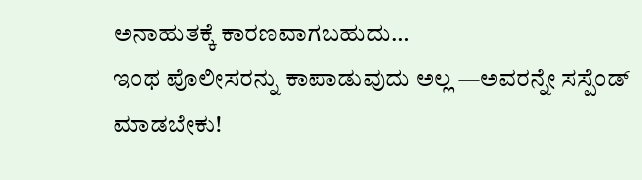ಅನಾಹುತಕ್ಕೆ ಕಾರಣವಾಗಬಹುದು…
ಇಂಥ ಪೊಲೀಸರನ್ನು ಕಾಪಾಡುವುದು ಅಲ್ಲ —ಅವರನ್ನೇ ಸಸ್ಪೆಂಡ್ ಮಾಡಬೇಕು!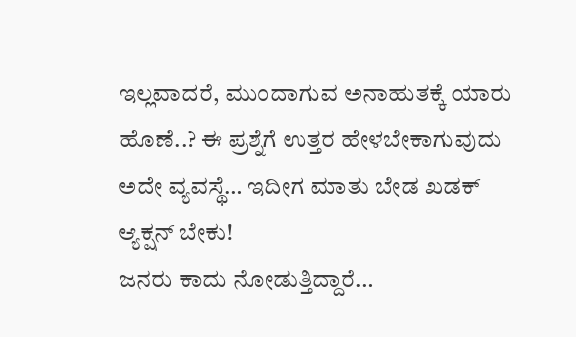ಇಲ್ಲವಾದರೆ, ಮುಂದಾಗುವ ಅನಾಹುತಕ್ಕೆ ಯಾರು ಹೊಣೆ..? ಈ ಪ್ರಶ್ನೆಗೆ ಉತ್ತರ ಹೇಳಬೇಕಾಗುವುದು ಅದೇ ವ್ಯವಸ್ಥೆ… ಇದೀಗ ಮಾತು ಬೇಡ ಖಡಕ್ ಆ್ಯಕ್ಷನ್ ಬೇಕು!
ಜನರು ಕಾದು ನೋಡುತ್ತಿದ್ದಾರೆ…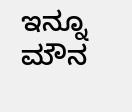ಇನ್ನೂ ಮೌನ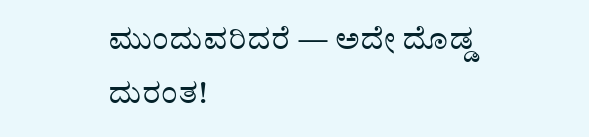ಮುಂದುವರಿದರೆ — ಅದೇ ದೊಡ್ಡ ದುರಂತ!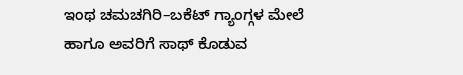ಇಂಥ ಚಮಚಗಿರಿ–ಬಕೆಟ್ ಗ್ಯಾಂಗ್ಗಳ ಮೇಲೆ ಹಾಗೂ ಅವರಿಗೆ ಸಾಥ್ ಕೊಡುವ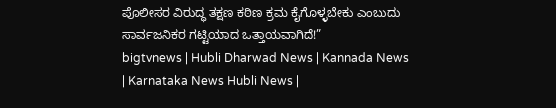ಪೊಲೀಸರ ವಿರುದ್ಧ ತಕ್ಷಣ ಕಠಿಣ ಕ್ರಮ ಕೈಗೊಳ್ಳಬೇಕು ಎಂಬುದು ಸಾರ್ವಜನಿಕರ ಗಟ್ಟಿಯಾದ ಒತ್ತಾಯವಾಗಿದೆ!”
bigtvnews | Hubli Dharwad News | Kannada News | Karnataka News Hubli News |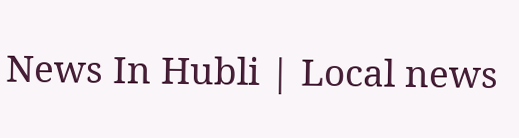News In Hubli | Local news